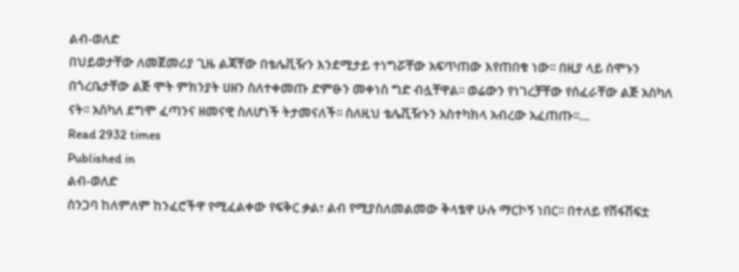ልብ-ወለድ
በህይወታቸው ለመጀመሪያ ጊዜ ልጃቸው በቴሌቪዥን እንደሚታይ ተነግሯቸው አፍጥጠው እየጠበቁ ነው፡፡ በዚያ ላይ ሰሞኑን በጎረቤታቸው ልጅ ሞት ምክንያት ሀዘን ስለተቀመጡ ድምፁን መቀነስ ግድ ብሏቸዋል፡፡ ወሬውን የነገረቻቸው የሰፈራቸው ልጅ አስካለ ናት፡፡ አስካለ ደግሞ ፈጣንና ዘመናዊ ስለሆነች ትታመናለች፡፡ ስለዚህ ቴሌቪዥኑን አስተካክላ አብረው አፈጠጡ፡፡…
Read 2932 times
Published in
ልብ-ወለድ
ስንጋባ ከለምለም ከንፈሮችዋ የሚፈልቀው የፍቅር ቃል፣ ልብ የሚያስለመልመው ቅላፄዋ ሁሉ ማርኮኝ ነበር፡፡ በተለይ የሽፋሽፍቷ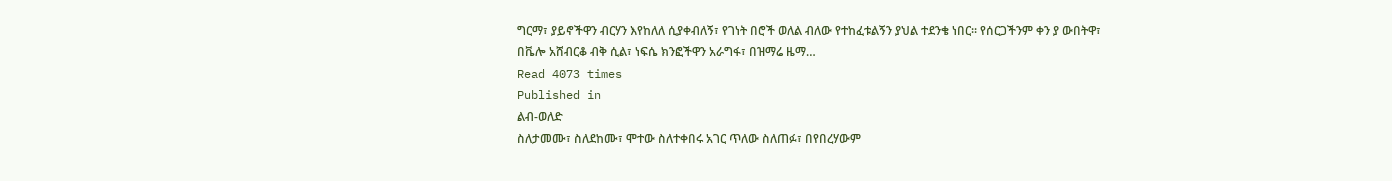ግርማ፣ ያይኖችዋን ብርሃን እየከለለ ሲያቀብለኝ፣ የገነት በሮች ወለል ብለው የተከፈቱልኝን ያህል ተደንቄ ነበር፡፡ የሰርጋችንም ቀን ያ ውበትዋ፣ በቬሎ አሸብርቆ ብቅ ሲል፣ ነፍሴ ክንፎችዋን አራግፋ፣ በዝማሬ ዜማ…
Read 4073 times
Published in
ልብ-ወለድ
ስለታመሙ፣ ስለደከሙ፣ ሞተው ስለተቀበሩ አገር ጥለው ስለጠፉ፣ በየበረሃውም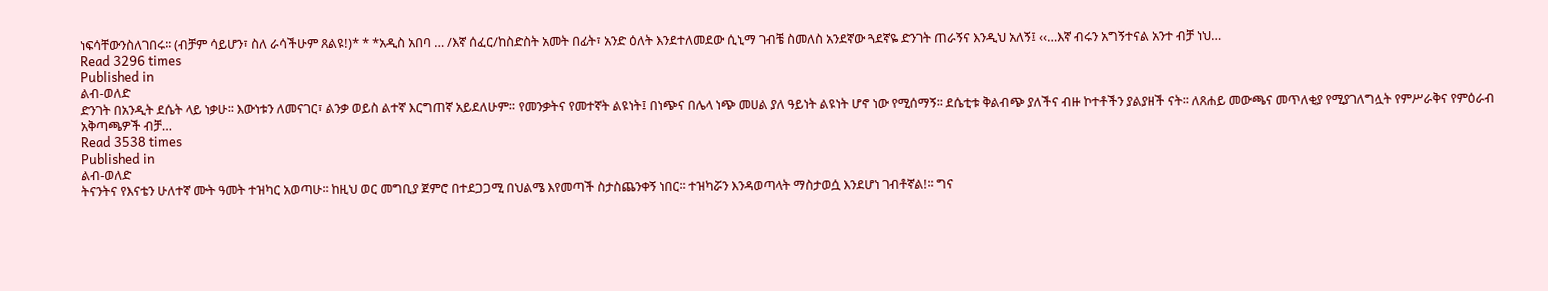ነፍሳቸውንስለገበሩ፡፡ (ብቻም ሳይሆን፣ ስለ ራሳችሁም ጸልዩ!)* * *አዲስ አበባ … /እኛ ሰፈር/ከስድስት አመት በፊት፣ አንድ ዕለት እንደተለመደው ሲኒማ ገብቼ ስመለስ አንደኛው ጓደኛዬ ድንገት ጠራኝና እንዲህ አለኝ፤ ‹‹…እኛ ብሩን አግኝተናል አንተ ብቻ ነህ…
Read 3296 times
Published in
ልብ-ወለድ
ድንገት በአንዲት ደሴት ላይ ነቃሁ፡፡ እውነቱን ለመናገር፣ ልንቃ ወይስ ልተኛ እርግጠኛ አይደለሁም። የመንቃትና የመተኛት ልዩነት፤ በነጭና በሌላ ነጭ መሀል ያለ ዓይነት ልዩነት ሆኖ ነው የሚሰማኝ፡፡ ደሴቲቱ ቅልብጭ ያለችና ብዙ ኮተቶችን ያልያዘች ናት፡፡ ለጸሐይ መውጫና መጥለቂያ የሚያገለግሏት የምሥራቅና የምዕራብ አቅጣጫዎች ብቻ…
Read 3538 times
Published in
ልብ-ወለድ
ትናንትና የእናቴን ሁለተኛ ሙት ዓመት ተዝካር አወጣሁ፡፡ ከዚህ ወር መግቢያ ጀምሮ በተደጋጋሚ በህልሜ እየመጣች ስታስጨንቀኝ ነበር፡፡ ተዝካሯን እንዳወጣላት ማስታወሷ እንደሆነ ገብቶኛል!፡፡ ግና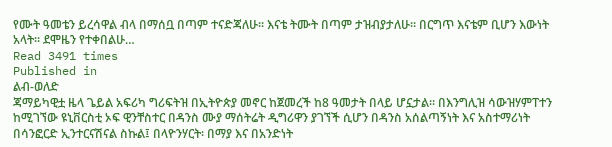የሙት ዓመቴን ይረሳዋል ብላ በማሰቧ በጣም ተናድጃለሁ፡፡ እናቴ ትሙት በጣም ታዝብያታለሁ። በርግጥ እናቴም ቢሆን እውነት አላት፡፡ ደሞዜን የተቀበልሁ…
Read 3491 times
Published in
ልብ-ወለድ
ጃማይካዊቷ ዜላ ጌይል አፍሪካ ግሪፍትዝ በኢትዮጵያ መኖር ከጀመረች ከ8 ዓመታት በላይ ሆኗታል፡፡ በእንግሊዝ ሳውዝሃምፐተን ከሚገኘው ዩኒቨርስቲ ኦፍ ዊንቸስተር በዳንስ ሙያ ማሰትሬት ዲግሪዋን ያገኘች ሲሆን በዳንስ አሰልጣኝነት እና አስተማሪነት በሳንፎርድ ኢንተርናሽናል ስኩል፤ በላዮንሃርት፡ በማያ እና በአንድነት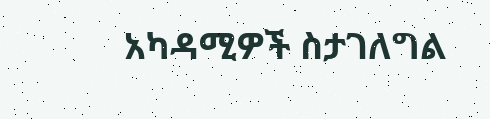አካዳሚዎች ስታገለግል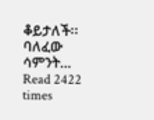ቆይታለች፡፡ ባለፈው ሳምንት…
Read 2422 times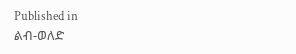Published in
ልብ-ወለድ